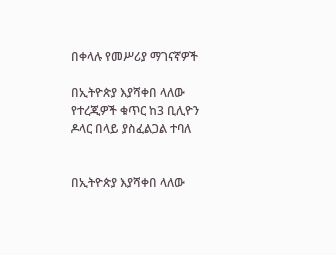በቀላሉ የመሥሪያ ማገናኛዎች

በኢትዮጵያ እያሻቀበ ላለው የተረጂዎች ቁጥር ከ3 ቢሊዮን ዶላር በላይ ያስፈልጋል ተባለ


በኢትዮጵያ እያሻቀበ ላለው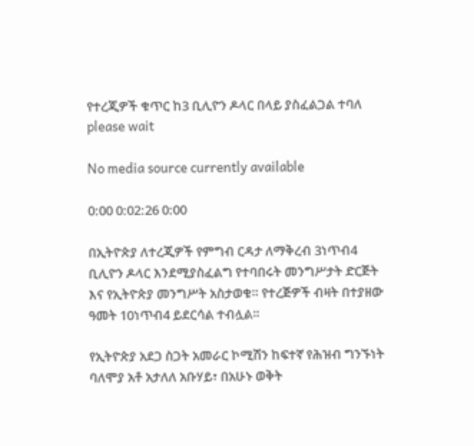የተረጂዎች ቁጥር ከ3 ቢሊዮን ዶላር በላይ ያስፈልጋል ተባለ
please wait

No media source currently available

0:00 0:02:26 0:00

በኢትዮጵያ ለተረጂዎች የምግብ ርዳታ ለማቅረብ 3ነጥብ4 ቢሊዮን ዶላር እንደሚያስፈልግ የተባበሩት መንግሥታት ድርጅት እና የኢትዮጵያ መንግሥት አስታወቁ። የተረጅዎች ብዛት በተያዘው ዓመት 10ነጥብ4 ይደርሳል ተብሏል።

የኢትዮጵያ አደጋ ስጋት አመራር ኮሚሽን ከፍተኛ የሕዝብ ግንኙነት ባለሞያ አቶ አታለለ አቡሃይ፣ በአሁኑ ወቅት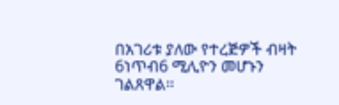በአገሪቱ ያለው የተረጅዎች ብዛት 6ነጥብ6 ሚሊዮን መሆኑን ገልጸዋል፡፡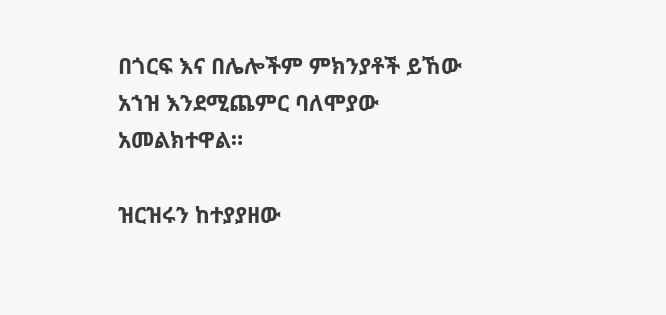በጎርፍ እና በሌሎችም ምክንያቶች ይኸው አኀዝ እንደሚጨምር ባለሞያው አመልክተዋል።

ዝርዝሩን ከተያያዘው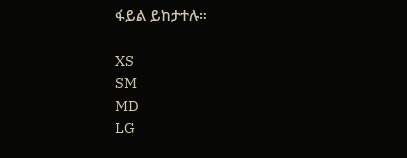ፋይል ይከታተሉ።

XS
SM
MD
LG